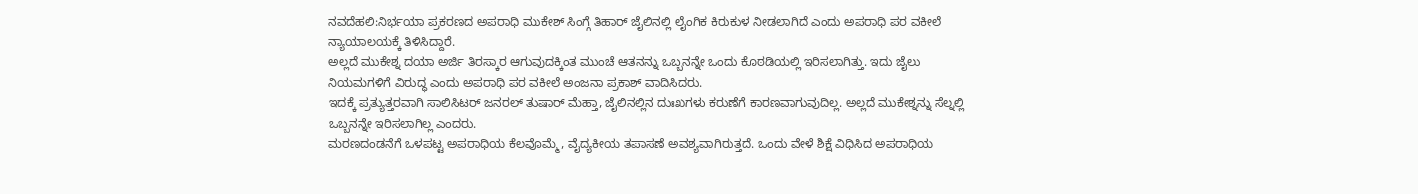ನವದೆಹಲಿ:ನಿರ್ಭಯಾ ಪ್ರಕರಣದ ಅಪರಾಧಿ ಮುಕೇಶ್ ಸಿಂಗ್ಗೆ ತಿಹಾರ್ ಜೈಲಿನಲ್ಲಿ ಲೈಂಗಿಕ ಕಿರುಕುಳ ನೀಡಲಾಗಿದೆ ಎಂದು ಅಪರಾಧಿ ಪರ ವಕೀಲೆ ನ್ಯಾಯಾಲಯಕ್ಕೆ ತಿಳಿಸಿದ್ದಾರೆ.
ಅಲ್ಲದೆ ಮುಕೇಶ್ನ ದಯಾ ಅರ್ಜಿ ತಿರಸ್ಕಾರ ಆಗುವುದಕ್ಕಿಂತ ಮುಂಚೆ ಆತನನ್ನು ಒಬ್ಬನನ್ನೇ ಒಂದು ಕೊಠಡಿಯಲ್ಲಿ ಇರಿಸಲಾಗಿತ್ತು. ಇದು ಜೈಲು ನಿಯಮಗಳಿಗೆ ವಿರುದ್ಧ ಎಂದು ಅಪರಾಧಿ ಪರ ವಕೀಲೆ ಅಂಜನಾ ಪ್ರಕಾಶ್ ವಾದಿಸಿದರು.
ಇದಕ್ಕೆ ಪ್ರತ್ಯುತ್ತರವಾಗಿ ಸಾಲಿಸಿಟರ್ ಜನರಲ್ ತುಷಾರ್ ಮೆಹ್ತಾ, ಜೈಲಿನಲ್ಲಿನ ದುಃಖಗಳು ಕರುಣೆಗೆ ಕಾರಣವಾಗುವುದಿಲ್ಲ. ಅಲ್ಲದೆ ಮುಕೇಶ್ನನ್ನು ಸೆಲ್ನಲ್ಲಿ ಒಬ್ಬನನ್ನೇ ಇರಿಸಲಾಗಿಲ್ಲ ಎಂದರು.
ಮರಣದಂಡನೆಗೆ ಒಳಪಟ್ಟ ಅಪರಾಧಿಯ ಕೆಲವೊಮ್ಮೆ, ವೈದ್ಯಕೀಯ ತಪಾಸಣೆ ಅವಶ್ಯವಾಗಿರುತ್ತದೆ. ಒಂದು ವೇಳೆ ಶಿಕ್ಷೆ ವಿಧಿಸಿದ ಅಪರಾಧಿಯ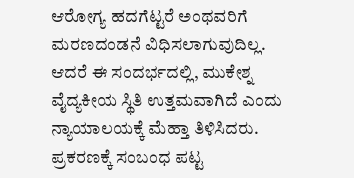ಆರೋಗ್ಯ ಹದಗೆಟ್ಟರೆ ಅಂಥವರಿಗೆ ಮರಣದಂಡನೆ ವಿಧಿಸಲಾಗುವುದಿಲ್ಲ. ಆದರೆ ಈ ಸಂದರ್ಭದಲ್ಲಿ, ಮುಕೇಶ್ನ ವೈದ್ಯಕೀಯ ಸ್ಥಿತಿ ಉತ್ತಮವಾಗಿದೆ ಎಂದು ನ್ಯಾಯಾಲಯಕ್ಕೆ ಮೆಹ್ತಾ ತಿಳಿಸಿದರು.
ಪ್ರಕರಣಕ್ಕೆ ಸಂಬಂಧ ಪಟ್ಟ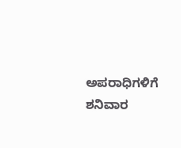ಅಪರಾಧಿಗಳಿಗೆ ಶನಿವಾರ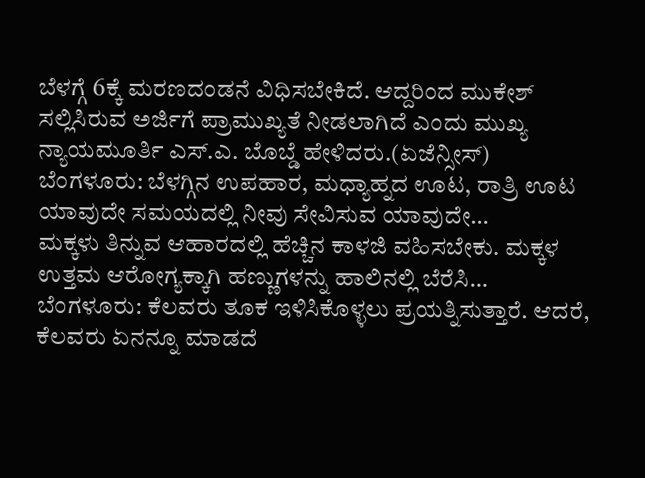ಬೆಳಗ್ಗೆ 6ಕ್ಕೆ ಮರಣದಂಡನೆ ವಿಧಿಸಬೇಕಿದೆ. ಆದ್ದರಿಂದ ಮುಕೇಶ್ ಸಲ್ಲಿಸಿರುವ ಅರ್ಜಿಗೆ ಪ್ರಾಮುಖ್ಯತೆ ನೀಡಲಾಗಿದೆ ಎಂದು ಮುಖ್ಯ ನ್ಯಾಯಮೂರ್ತಿ ಎಸ್.ಎ. ಬೊಬ್ಡೆ ಹೇಳಿದರು.(ಏಜೆನ್ಸೀಸ್)
ಬೆಂಗಳೂರು: ಬೆಳಗ್ಗಿನ ಉಪಹಾರ, ಮಧ್ಯಾಹ್ನದ ಊಟ, ರಾತ್ರಿ ಊಟ ಯಾವುದೇ ಸಮಯದಲ್ಲಿ ನೀವು ಸೇವಿಸುವ ಯಾವುದೇ…
ಮಕ್ಕಳು ತಿನ್ನುವ ಆಹಾರದಲ್ಲಿ ಹೆಚ್ಚಿನ ಕಾಳಜಿ ವಹಿಸಬೇಕು. ಮಕ್ಕಳ ಉತ್ತಮ ಆರೋಗ್ಯಕ್ಕಾಗಿ ಹಣ್ಣುಗಳನ್ನು ಹಾಲಿನಲ್ಲಿ ಬೆರೆಸಿ…
ಬೆಂಗಳೂರು: ಕೆಲವರು ತೂಕ ಇಳಿಸಿಕೊಳ್ಳಲು ಪ್ರಯತ್ನಿಸುತ್ತಾರೆ. ಆದರೆ, ಕೆಲವರು ಏನನ್ನೂ ಮಾಡದೆ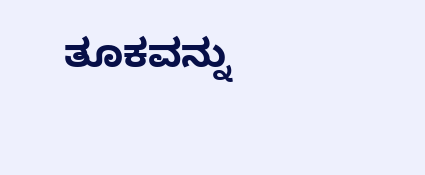ತೂಕವನ್ನು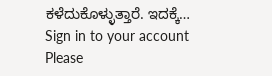ಕಳೆದುಕೊಳ್ಳುತ್ತಾರೆ. ಇದಕ್ಕೆ…
Sign in to your account
Please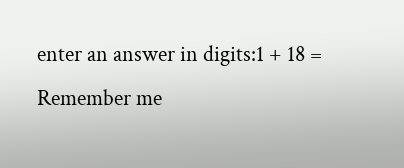enter an answer in digits:1 + 18 =
Remember me